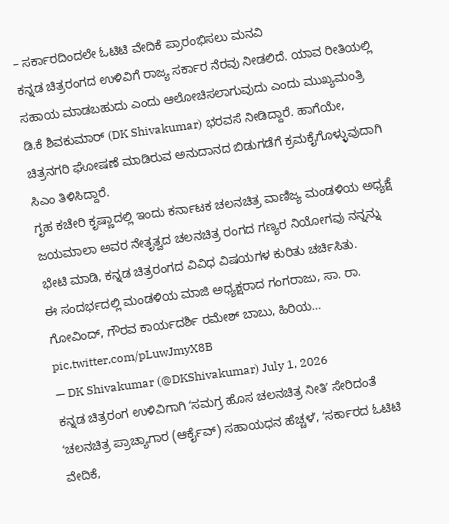– ಸರ್ಕಾರದಿಂದಲೇ ಓಟಿಟಿ ವೇದಿಕೆ ಪ್ರಾರಂಭಿಸಲು ಮನವಿ
ಕನ್ನಡ ಚಿತ್ರರಂಗದ ಉಳಿವಿಗೆ ರಾಜ್ಯ ಸರ್ಕಾರ ನೆರವು ನೀಡಲಿದೆ. ಯಾವ ರೀತಿಯಲ್ಲಿ ಸಹಾಯ ಮಾಡಬಹುದು ಎಂದು ಆಲೋಚಿಸಲಾಗುವುದು ಎಂದು ಮುಖ್ಯಮಂತ್ರಿ ಡಿ.ಕೆ ಶಿವಕುಮಾರ್ (DK Shivakumar) ಭರವಸೆ ನೀಡಿದ್ದಾರೆ. ಹಾಗೆಯೇ, ಚಿತ್ರನಗರಿ ಘೋಷಣೆ ಮಾಡಿರುವ ಅನುದಾನದ ಬಿಡುಗಡೆಗೆ ಕ್ರಮಕೈಗೊಳ್ಳುವುದಾಗಿ ಸಿಎಂ ತಿಳಿಸಿದ್ದಾರೆ.
ಗೃಹ ಕಚೇರಿ ಕೃಷ್ಣಾದಲ್ಲಿ ಇಂದು ಕರ್ನಾಟಕ ಚಲನಚಿತ್ರ ವಾಣಿಜ್ಯ ಮಂಡಳಿಯ ಅಧ್ಯಕ್ಷೆ ಜಯಮಾಲಾ ಅವರ ನೇತೃತ್ವದ ಚಲನಚಿತ್ರ ರಂಗದ ಗಣ್ಯರ ನಿಯೋಗವು ನನ್ನನ್ನು ಭೇಟಿ ಮಾಡಿ, ಕನ್ನಡ ಚಿತ್ರರಂಗದ ವಿವಿಧ ವಿಷಯಗಳ ಕುರಿತು ಚರ್ಚಿಸಿತು.
ಈ ಸಂದರ್ಭದಲ್ಲಿ ಮಂಡಳಿಯ ಮಾಜಿ ಅಧ್ಯಕ್ಷರಾದ ಗಂಗರಾಜು, ಸಾ. ರಾ. ಗೋವಿಂದ್, ಗೌರವ ಕಾರ್ಯದರ್ಶಿ ರಮೇಶ್ ಬಾಬು, ಹಿರಿಯ… pic.twitter.com/pLuwJmyX8B
— DK Shivakumar (@DKShivakumar) July 1, 2026
ಕನ್ನಡ ಚಿತ್ರರಂಗ ಉಳಿವಿಗಾಗಿ ʻಸಮಗ್ರ ಹೊಸ ಚಲನಚಿತ್ರ ನೀತಿʼ ಸೇರಿದಂತೆ ʻಚಲನಚಿತ್ರ ಪ್ರಾಚ್ಯಾಗಾರ (ಆರ್ಕೈವ್) ಸಹಾಯಧನ ಹೆಚ್ಚಳʼ, ʻಸರ್ಕಾರದ ಓಟಿಟಿ ವೇದಿಕೆ,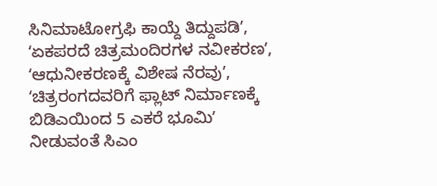ಸಿನಿಮಾಟೋಗ್ರಫಿ ಕಾಯ್ದೆ ತಿದ್ದುಪಡಿʼ, ʻಏಕಪರದೆ ಚಿತ್ರಮಂದಿರಗಳ ನವೀಕರಣʼ, ʻಆಧುನೀಕರಣಕ್ಕೆ ವಿಶೇಷ ನೆರವುʼ, ʻಚಿತ್ರರಂಗದವರಿಗೆ ಫ್ಲಾಟ್ ನಿರ್ಮಾಣಕ್ಕೆ ಬಿಡಿಎಯಿಂದ 5 ಎಕರೆ ಭೂಮಿʼ ನೀಡುವಂತೆ ಸಿಎಂ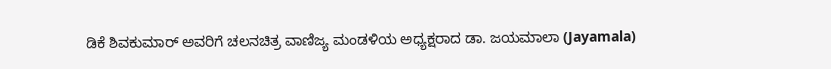ಡಿಕೆ ಶಿವಕುಮಾರ್ ಅವರಿಗೆ ಚಲನಚಿತ್ರ ವಾಣಿಜ್ಯ ಮಂಡಳಿಯ ಅಧ್ಯಕ್ಷರಾದ ಡಾ. ಜಯಮಾಲಾ (Jayamala)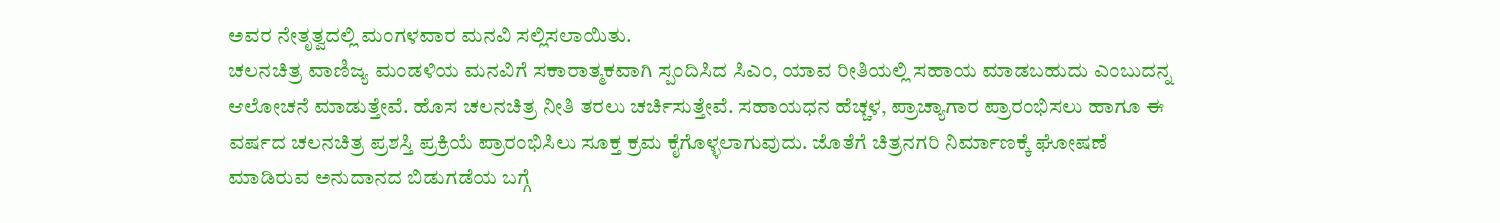ಅವರ ನೇತೃತ್ವದಲ್ಲಿ ಮಂಗಳವಾರ ಮನವಿ ಸಲ್ಲಿಸಲಾಯಿತು.
ಚಲನಚಿತ್ರ ವಾಣಿಜ್ಯ ಮಂಡಳಿಯ ಮನವಿಗೆ ಸಕಾರಾತ್ಮಕವಾಗಿ ಸ್ಪಂದಿಸಿದ ಸಿಎಂ, ಯಾವ ರೀತಿಯಲ್ಲಿ ಸಹಾಯ ಮಾಡಬಹುದು ಎಂಬುದನ್ನ ಆಲೋಚನೆ ಮಾಡುತ್ತೇವೆ. ಹೊಸ ಚಲನಚಿತ್ರ ನೀತಿ ತರಲು ಚರ್ಚಿಸುತ್ತೇವೆ. ಸಹಾಯಧನ ಹೆಚ್ಚಳ, ಪ್ರಾಚ್ಯಾಗಾರ ಪ್ರಾರಂಭಿಸಲು ಹಾಗೂ ಈ ವರ್ಷದ ಚಲನಚಿತ್ರ ಪ್ರಶಸ್ತಿ ಪ್ರಕ್ರಿಯೆ ಪ್ರಾರಂಭಿಸಿಲು ಸೂಕ್ತ ಕ್ರಮ ಕೈಗೊಳ್ಳಲಾಗುವುದು. ಜೊತೆಗೆ ಚಿತ್ರನಗರಿ ನಿರ್ಮಾಣಕ್ಕೆ ಘೋಷಣೆ ಮಾಡಿರುವ ಅನುದಾನದ ಬಿಡುಗಡೆಯ ಬಗ್ಗೆ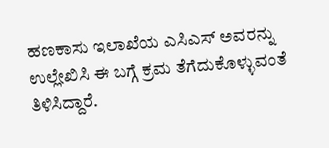ಹಣಕಾಸು ಇಲಾಖೆಯ ಎಸಿಎಸ್ ಅವರನ್ನು ಉಲ್ಲೇಖಿಸಿ ಈ ಬಗ್ಗೆ ಕ್ರಮ ತೆಗೆದುಕೊಳ್ಳುವಂತೆ ತಿಳಿಸಿದ್ದಾರೆ.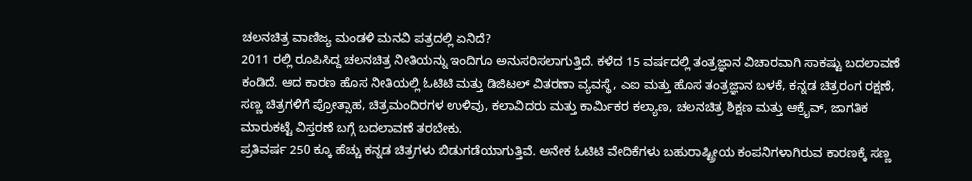ಚಲನಚಿತ್ರ ವಾಣಿಜ್ಯ ಮಂಡಳಿ ಮನವಿ ಪತ್ರದಲ್ಲಿ ಏನಿದೆ?
2011 ರಲ್ಲಿ ರೂಪಿಸಿದ್ದ ಚಲನಚಿತ್ರ ನೀತಿಯನ್ನು ಇಂದಿಗೂ ಅನುಸರಿಸಲಾಗುತ್ತಿದೆ. ಕಳೆದ 15 ವರ್ಷದಲ್ಲಿ ತಂತ್ರಜ್ಞಾನ ವಿಚಾರವಾಗಿ ಸಾಕಷ್ಟು ಬದಲಾವಣೆ ಕಂಡಿದೆ. ಆದ ಕಾರಣ ಹೊಸ ನೀತಿಯಲ್ಲಿ ಓಟಿಟಿ ಮತ್ತು ಡಿಜಿಟಲ್ ವಿತರಣಾ ವ್ಯವಸ್ಥೆ, ಎಐ ಮತ್ತು ಹೊಸ ತಂತ್ರಜ್ಞಾನ ಬಳಕೆ, ಕನ್ನಡ ಚಿತ್ರರಂಗ ರಕ್ಷಣೆ, ಸಣ್ಣ ಚಿತ್ರಗಳಿಗೆ ಪ್ರೋತ್ಸಾಹ, ಚಿತ್ರಮಂದಿರಗಳ ಉಳಿವು, ಕಲಾವಿದರು ಮತ್ತು ಕಾರ್ಮಿಕರ ಕಲ್ಯಾಣ, ಚಲನಚಿತ್ರ ಶಿಕ್ಷಣ ಮತ್ತು ಆಕ್ರೈವ್, ಜಾಗತಿಕ ಮಾರುಕಟ್ಟೆ ವಿಸ್ತರಣೆ ಬಗ್ಗೆ ಬದಲಾವಣೆ ತರಬೇಕು.
ಪ್ರತಿವರ್ಷ 250 ಕ್ಕೂ ಹೆಚ್ಚು ಕನ್ನಡ ಚಿತ್ರಗಳು ಬಿಡುಗಡೆಯಾಗುತ್ತಿವೆ. ಅನೇಕ ಓಟಿಟಿ ವೇದಿಕೆಗಳು ಬಹುರಾಷ್ಟ್ರೀಯ ಕಂಪನಿಗಳಾಗಿರುವ ಕಾರಣಕ್ಕೆ ಸಣ್ಣ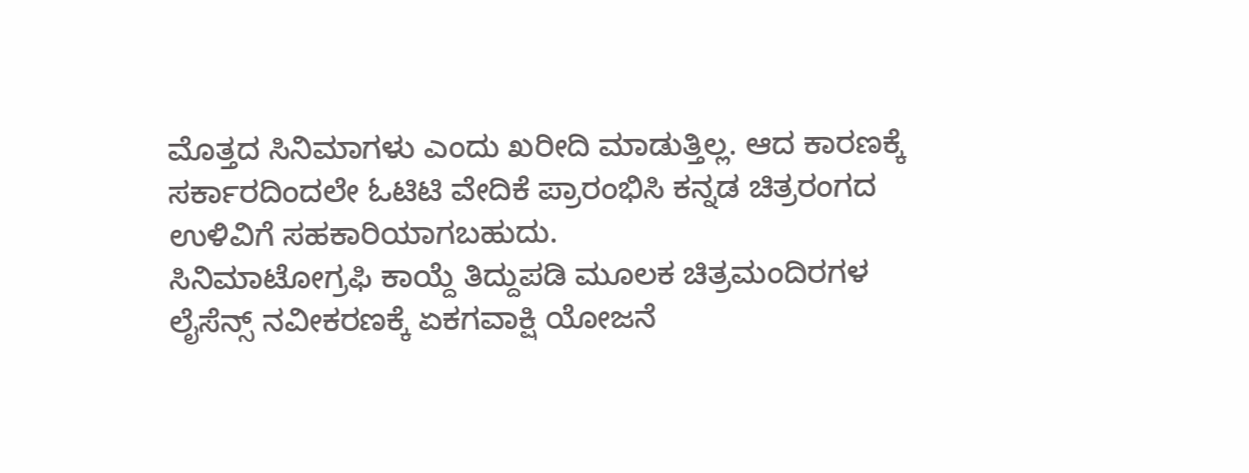ಮೊತ್ತದ ಸಿನಿಮಾಗಳು ಎಂದು ಖರೀದಿ ಮಾಡುತ್ತಿಲ್ಲ. ಆದ ಕಾರಣಕ್ಕೆ ಸರ್ಕಾರದಿಂದಲೇ ಓಟಿಟಿ ವೇದಿಕೆ ಪ್ರಾರಂಭಿಸಿ ಕನ್ನಡ ಚಿತ್ರರಂಗದ ಉಳಿವಿಗೆ ಸಹಕಾರಿಯಾಗಬಹುದು.
ಸಿನಿಮಾಟೋಗ್ರಫಿ ಕಾಯ್ದೆ ತಿದ್ದುಪಡಿ ಮೂಲಕ ಚಿತ್ರಮಂದಿರಗಳ ಲೈಸೆನ್ಸ್ ನವೀಕರಣಕ್ಕೆ ಏಕಗವಾಕ್ಷಿ ಯೋಜನೆ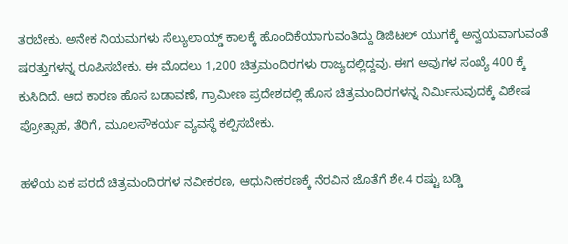ತರಬೇಕು. ಅನೇಕ ನಿಯಮಗಳು ಸೆಲ್ಯುಲಾಯ್ಡ್ ಕಾಲಕ್ಕೆ ಹೊಂದಿಕೆಯಾಗುವಂತಿದ್ದು ಡಿಜಿಟಲ್ ಯುಗಕ್ಕೆ ಅನ್ವಯವಾಗುವಂತೆ ಷರತ್ತುಗಳನ್ನ ರೂಪಿಸಬೇಕು. ಈ ಮೊದಲು 1,200 ಚಿತ್ರಮಂದಿರಗಳು ರಾಜ್ಯದಲ್ಲಿದ್ದವು. ಈಗ ಅವುಗಳ ಸಂಖ್ಯೆ 400 ಕ್ಕೆ ಕುಸಿದಿದೆ. ಆದ ಕಾರಣ ಹೊಸ ಬಡಾವಣೆ, ಗ್ರಾಮೀಣ ಪ್ರದೇಶದಲ್ಲಿ ಹೊಸ ಚಿತ್ರಮಂದಿರಗಳನ್ನ ನಿರ್ಮಿಸುವುದಕ್ಕೆ ವಿಶೇಷ ಪ್ರೋತ್ಸಾಹ, ತೆರಿಗೆ, ಮೂಲಸೌಕರ್ಯ ವ್ಯವಸ್ಥೆ ಕಲ್ಪಿಸಬೇಕು.

ಹಳೆಯ ಏಕ ಪರದೆ ಚಿತ್ರಮಂದಿರಗಳ ನವೀಕರಣ, ಆಧುನೀಕರಣಕ್ಕೆ ನೆರವಿನ ಜೊತೆಗೆ ಶೇ.4 ರಷ್ಟು ಬಡ್ಡಿ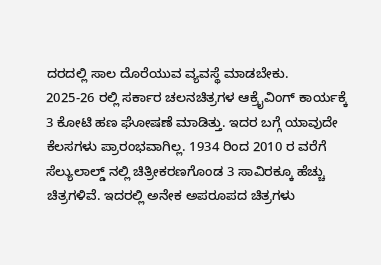ದರದಲ್ಲಿ ಸಾಲ ದೊರೆಯುವ ವ್ಯವಸ್ಥೆ ಮಾಡಬೇಕು.
2025-26 ರಲ್ಲಿ ಸರ್ಕಾರ ಚಲನಚಿತ್ರಗಳ ಆಕ್ರೈವಿಂಗ್ ಕಾರ್ಯಕ್ಕೆ 3 ಕೋಟಿ ಹಣ ಘೋಷಣೆ ಮಾಡಿತ್ತು. ಇದರ ಬಗ್ಗೆ ಯಾವುದೇ ಕೆಲಸಗಳು ಪ್ರಾರಂಭವಾಗಿಲ್ಲ. 1934 ರಿಂದ 2010 ರ ವರೆಗೆ ಸೆಲ್ಯುಲಾಲ್ಡ್ ನಲ್ಲಿ ಚಿತ್ರೀಕರಣಗೊಂಡ 3 ಸಾವಿರಕ್ಕೂ ಹೆಚ್ಚು ಚಿತ್ರಗಳಿವೆ. ಇದರಲ್ಲಿ ಅನೇಕ ಅಪರೂಪದ ಚಿತ್ರಗಳು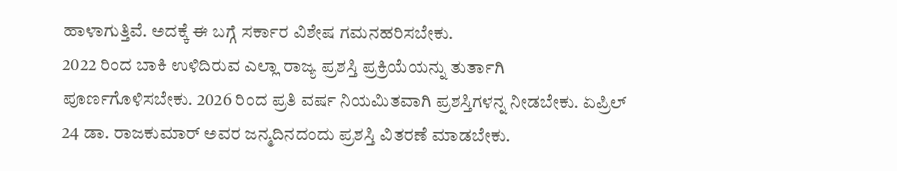ಹಾಳಾಗುತ್ತಿವೆ. ಅದಕ್ಕೆ ಈ ಬಗ್ಗೆ ಸರ್ಕಾರ ವಿಶೇಷ ಗಮನಹರಿಸಬೇಕು.
2022 ರಿಂದ ಬಾಕಿ ಉಳಿದಿರುವ ಎಲ್ಲಾ ರಾಜ್ಯ ಪ್ರಶಸ್ತಿ ಪ್ರಕ್ರಿಯೆಯನ್ನು ತುರ್ತಾಗಿ ಪೂರ್ಣಗೊಳಿಸಬೇಕು. 2026 ರಿಂದ ಪ್ರತಿ ವರ್ಷ ನಿಯಮಿತವಾಗಿ ಪ್ರಶಸ್ತಿಗಳನ್ನ ನೀಡಬೇಕು. ಏಪ್ರಿಲ್ 24 ಡಾ. ರಾಜಕುಮಾರ್ ಅವರ ಜನ್ಮದಿನದಂದು ಪ್ರಶಸ್ತಿ ವಿತರಣೆ ಮಾಡಬೇಕು.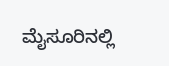ಮೈಸೂರಿನಲ್ಲಿ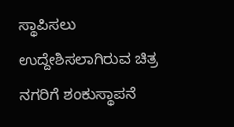ಸ್ಥಾಪಿಸಲು ಉದ್ದೇಶಿಸಲಾಗಿರುವ ಚಿತ್ರ ನಗರಿಗೆ ಶಂಕುಸ್ಥಾಪನೆ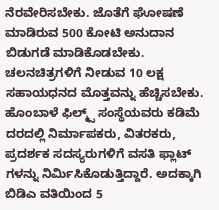ನೆರವೇರಿಸಬೇಕು. ಜೊತೆಗೆ ಘೋಷಣೆ ಮಾಡಿರುವ 500 ಕೋಟಿ ಅನುದಾನ ಬಿಡುಗಡೆ ಮಾಡಿಕೊಡಬೇಕು. ಚಲನಚಿತ್ರಗಳಿಗೆ ನೀಡುವ 10 ಲಕ್ಷ ಸಹಾಯಧನದ ಮೊತ್ತವನ್ನು ಹೆಚ್ಚಿಸಬೇಕು.
ಹೊಂಬಾಳೆ ಫಿಲ್ಮ್ಸ್ ಸಂಸ್ಥೆಯವರು ಕಡಿಮೆ ದರದಲ್ಲಿ ನಿರ್ಮಾಪಕರು, ವಿತರಕರು, ಪ್ರದರ್ಶಕ ಸದಸ್ಯರುಗಳಿಗೆ ವಸತಿ ಫ್ಲಾಟ್ ಗಳನ್ನು ನಿರ್ಮಿಸಿಕೊಡುತ್ತಿದ್ದಾರೆ. ಅದಕ್ಕಾಗಿ ಬಿಡಿಎ ವತಿಯಿಂದ 5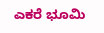ಎಕರೆ ಭೂಮಿ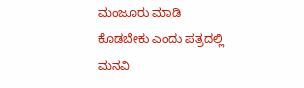ಮಂಜೂರು ಮಾಡಿ ಕೊಡಬೇಕು ಎಂದು ಪತ್ರದಲ್ಲಿ ಮನವಿ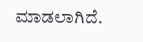ಮಾಡಲಾಗಿದೆ.